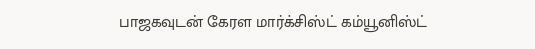பாஜகவுடன் கேரள மார்க்சிஸ்ட் கம்யூனிஸ்ட்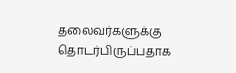தலைவர்களுக்கு தொடர்பிருப்பதாக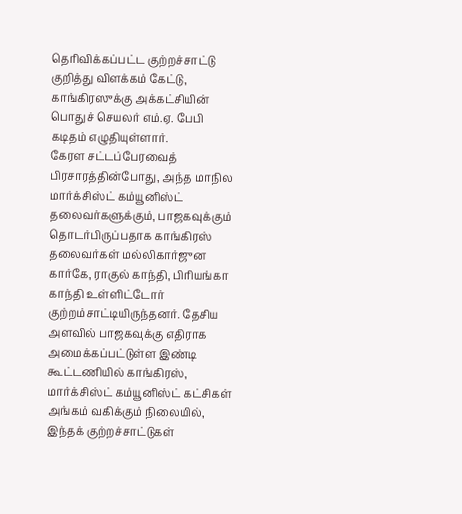தெரிவிக்கப்பட்ட குற்றச்சாட்டு குறித்து விளக்கம் கேட்டு, காங்கிரஸுக்கு அக்கட்சியின் பொதுச் செயலர் எம்.ஏ. பேபி கடிதம் எழுதியுள்ளார்.
கேரள சட்டப்பேரவைத் பிரசாரத்தின்போது, அந்த மாநில மார்க்சிஸ்ட் கம்யூனிஸ்ட் தலைவர்களுக்கும், பாஜகவுக்கும் தொடர்பிருப்பதாக காங்கிரஸ் தலைவர்கள் மல்லிகார்ஜுன கார்கே, ராகுல் காந்தி, பிரியங்கா காந்தி உள்ளிட்டோர் குற்றம்சாட்டியிருந்தனர். தேசிய அளவில் பாஜகவுக்கு எதிராக அமைக்கப்பட்டுள்ள இண்டி கூட்டணியில் காங்கிரஸ், மார்க்சிஸ்ட் கம்யூனிஸ்ட் கட்சிகள் அங்கம் வகிக்கும் நிலையில், இந்தக் குற்றச்சாட்டுகள்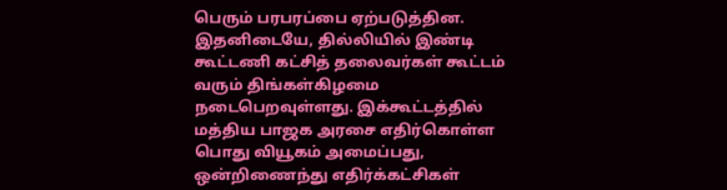பெரும் பரபரப்பை ஏற்படுத்தின.
இதனிடையே, தில்லியில் இண்டி கூட்டணி கட்சித் தலைவர்கள் கூட்டம் வரும் திங்கள்கிழமை நடைபெறவுள்ளது. இக்கூட்டத்தில் மத்திய பாஜக அரசை எதிர்கொள்ள பொது வியூகம் அமைப்பது, ஒன்றிணைந்து எதிர்க்கட்சிகள்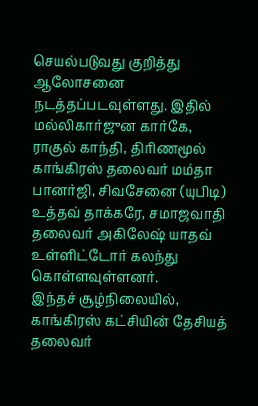செயல்படுவது குறித்து ஆலோசனை நடத்தப்படவுள்ளது. இதில் மல்லிகார்ஜுன கார்கே, ராகுல் காந்தி, திரிணமூல் காங்கிரஸ் தலைவர் மம்தா பானர்ஜி, சிவசேனை (யுபிடி) உத்தவ் தாக்கரே, சமாஜவாதி தலைவர் அகிலேஷ் யாதவ் உள்ளிட்டோர் கலந்து கொள்ளவுள்ளனர்.
இந்தச் சூழ்நிலையில், காங்கிரஸ் கட்சியின் தேசியத் தலைவர்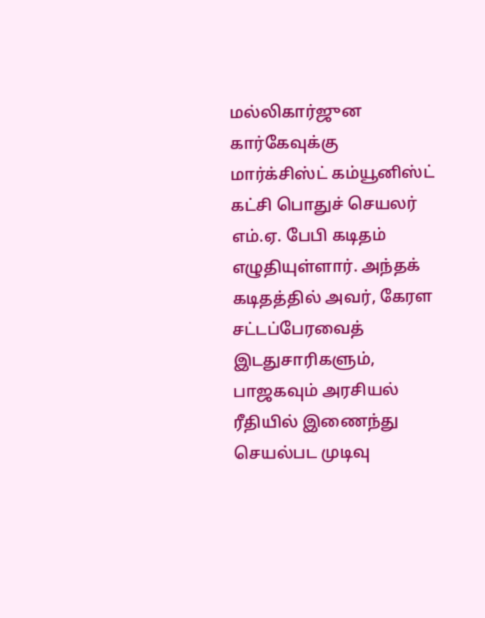மல்லிகார்ஜுன கார்கேவுக்கு மார்க்சிஸ்ட் கம்யூனிஸ்ட் கட்சி பொதுச் செயலர் எம்.ஏ. பேபி கடிதம் எழுதியுள்ளார். அந்தக் கடிதத்தில் அவர், கேரள சட்டப்பேரவைத் இடதுசாரிகளும், பாஜகவும் அரசியல் ரீதியில் இணைந்து செயல்பட முடிவு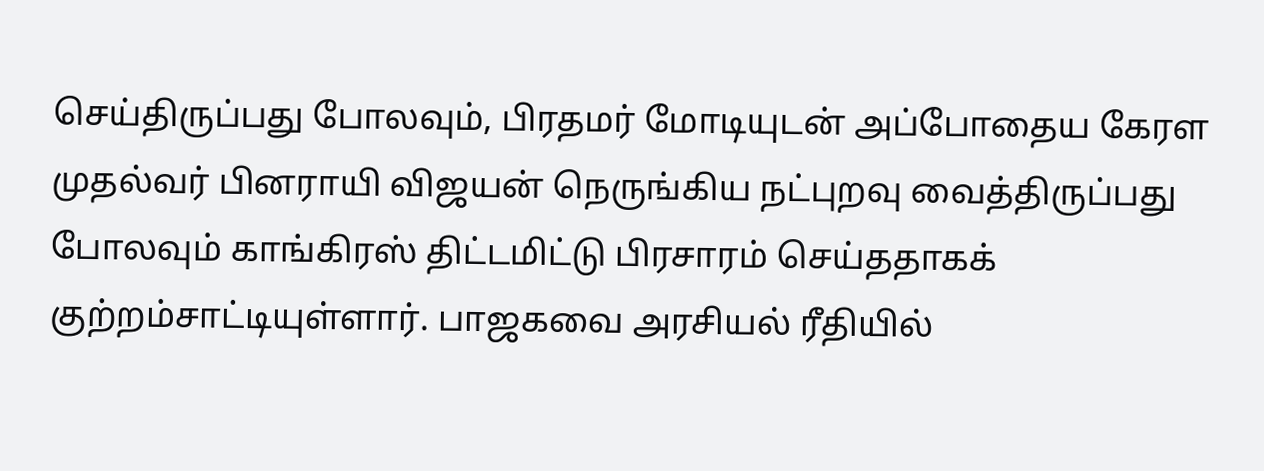செய்திருப்பது போலவும், பிரதமர் மோடியுடன் அப்போதைய கேரள முதல்வர் பினராயி விஜயன் நெருங்கிய நட்புறவு வைத்திருப்பது போலவும் காங்கிரஸ் திட்டமிட்டு பிரசாரம் செய்ததாகக் குற்றம்சாட்டியுள்ளார். பாஜகவை அரசியல் ரீதியில்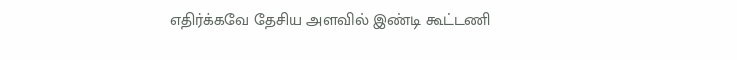எதிர்க்கவே தேசிய அளவில் இண்டி கூட்டணி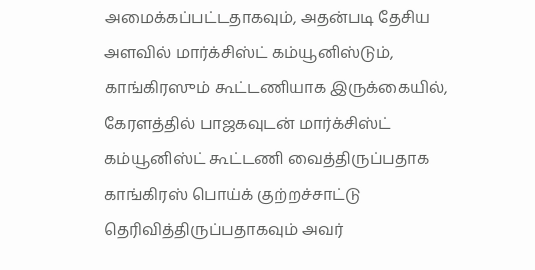அமைக்கப்பட்டதாகவும், அதன்படி தேசிய அளவில் மார்க்சிஸ்ட் கம்யூனிஸ்டும், காங்கிரஸும் கூட்டணியாக இருக்கையில், கேரளத்தில் பாஜகவுடன் மார்க்சிஸ்ட் கம்யூனிஸ்ட் கூட்டணி வைத்திருப்பதாக காங்கிரஸ் பொய்க் குற்றச்சாட்டு தெரிவித்திருப்பதாகவும் அவர்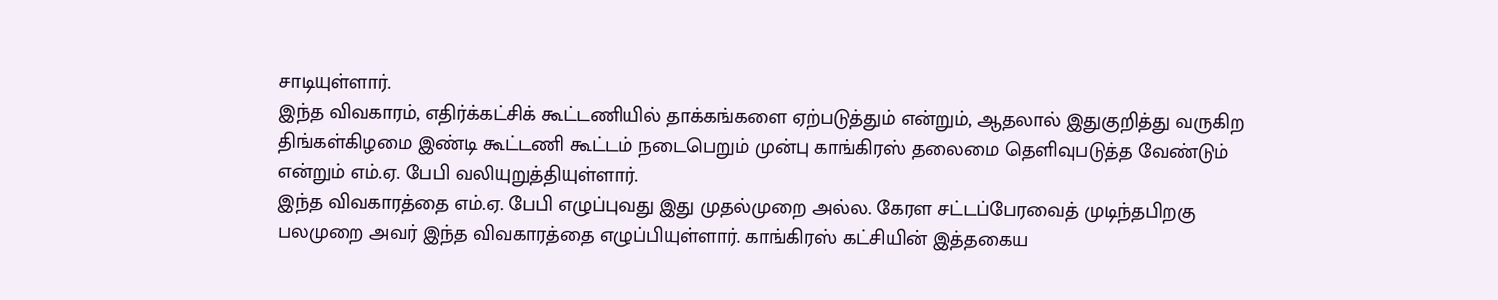சாடியுள்ளார்.
இந்த விவகாரம், எதிர்க்கட்சிக் கூட்டணியில் தாக்கங்களை ஏற்படுத்தும் என்றும், ஆதலால் இதுகுறித்து வருகிற திங்கள்கிழமை இண்டி கூட்டணி கூட்டம் நடைபெறும் முன்பு காங்கிரஸ் தலைமை தெளிவுபடுத்த வேண்டும் என்றும் எம்.ஏ. பேபி வலியுறுத்தியுள்ளார்.
இந்த விவகாரத்தை எம்.ஏ. பேபி எழுப்புவது இது முதல்முறை அல்ல. கேரள சட்டப்பேரவைத் முடிந்தபிறகு பலமுறை அவர் இந்த விவகாரத்தை எழுப்பியுள்ளார். காங்கிரஸ் கட்சியின் இத்தகைய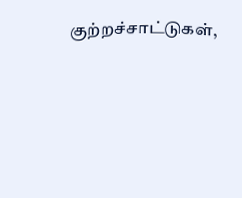குற்றச்சாட்டுகள்,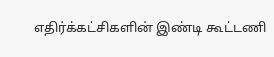எதிர்க்கட்சிகளின் இண்டி கூட்டணி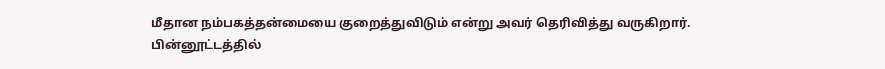மீதான நம்பகத்தன்மையை குறைத்துவிடும் என்று அவர் தெரிவித்து வருகிறார்.
பின்னூட்டத்தில்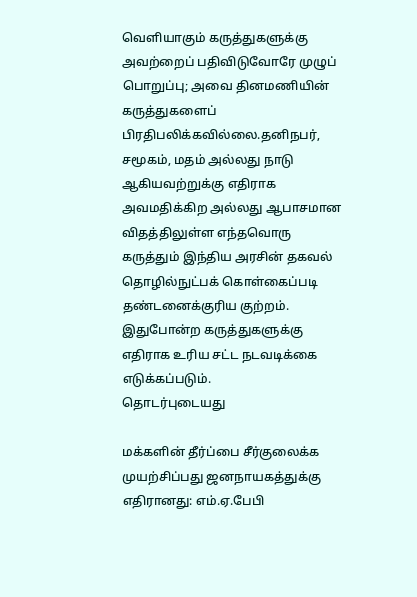வெளியாகும் கருத்துகளுக்கு அவற்றைப் பதிவிடுவோரே முழுப் பொறுப்பு; அவை தினமணியின் கருத்துகளைப் பிரதிபலிக்கவில்லை.தனிநபர், சமூகம், மதம் அல்லது நாடு ஆகியவற்றுக்கு எதிராக அவமதிக்கிற அல்லது ஆபாசமான விதத்திலுள்ள எந்தவொரு கருத்தும் இந்திய அரசின் தகவல் தொழில்நுட்பக் கொள்கைப்படி தண்டனைக்குரிய குற்றம். இதுபோன்ற கருத்துகளுக்கு எதிராக உரிய சட்ட நடவடிக்கை எடுக்கப்படும்.
தொடர்புடையது

மக்களின் தீர்ப்பை சீர்குலைக்க முயற்சிப்பது ஜனநாயகத்துக்கு எதிரானது: எம்.ஏ.பேபி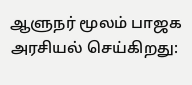ஆளுநர் மூலம் பாஜக அரசியல் செய்கிறது: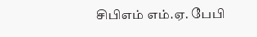சிபிஎம் எம்.ஏ. பேபி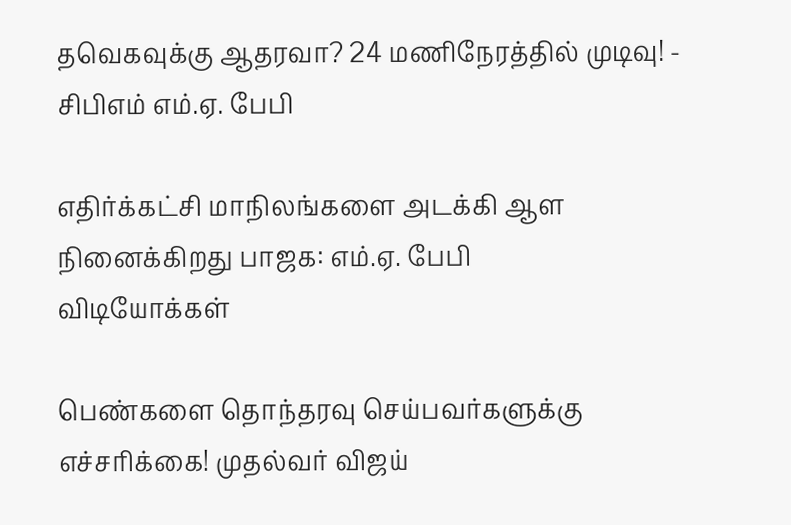தவெகவுக்கு ஆதரவா? 24 மணிநேரத்தில் முடிவு! - சிபிஎம் எம்.ஏ. பேபி

எதிர்க்கட்சி மாநிலங்களை அடக்கி ஆள நினைக்கிறது பாஜக: எம்.ஏ. பேபி
விடியோக்கள்

பெண்களை தொந்தரவு செய்பவர்களுக்கு எச்சரிக்கை! முதல்வர் விஜய்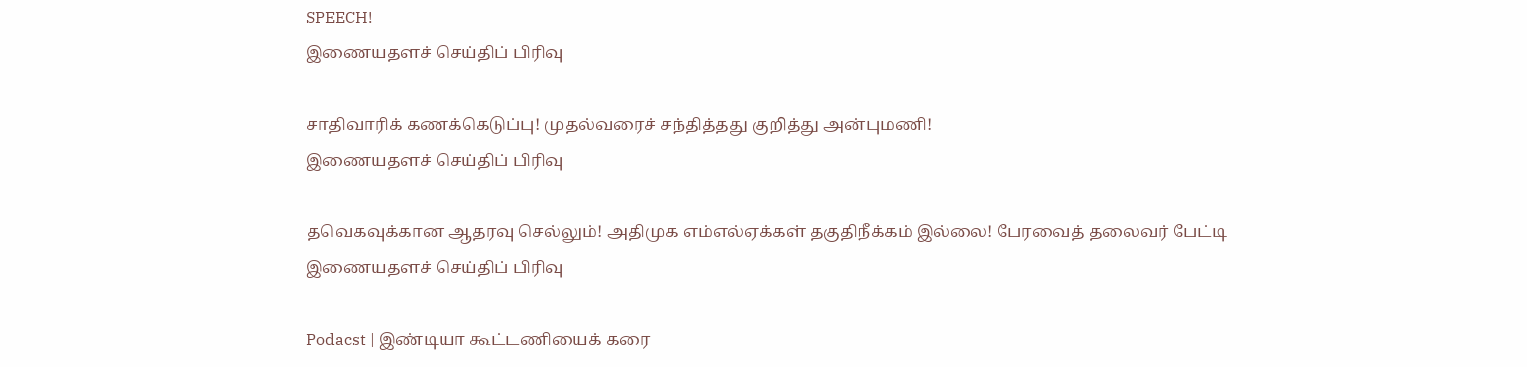SPEECH!
இணையதளச் செய்திப் பிரிவு

சாதிவாரிக் கணக்கெடுப்பு! முதல்வரைச் சந்தித்தது குறித்து அன்புமணி!
இணையதளச் செய்திப் பிரிவு

தவெகவுக்கான ஆதரவு செல்லும்! அதிமுக எம்எல்ஏக்கள் தகுதிநீக்கம் இல்லை! பேரவைத் தலைவர் பேட்டி
இணையதளச் செய்திப் பிரிவு

Podacst | இண்டியா கூட்டணியைக் கரை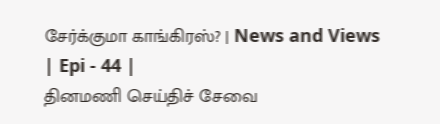சேர்க்குமா காங்கிரஸ்? | News and Views | Epi - 44 |
தினமணி செய்திச் சேவை